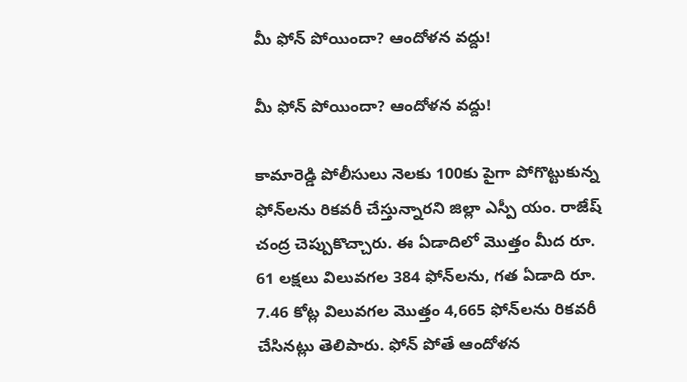మీ ఫోన్ పోయిందా? ఆందోళన వద్దు!

మీ ఫోన్ పోయిందా? ఆందోళన వద్దు!

కామారెడ్డి పోలీసులు నెలకు 100కు పైగా పోగొట్టుకున్న ఫోన్‌లను రికవరీ చేస్తున్నారని జిల్లా ఎస్పీ యం. రాజేష్ చంద్ర చెప్పుకొచ్చారు. ఈ ఏడాదిలో మొత్తం మీద రూ. 61 లక్షలు విలువగల 384 ఫోన్‌లను, గత ఏడాది రూ. 7.46 కోట్ల విలువగల మొత్తం 4,665 ఫోన్‌లను రికవరీ చేసినట్లు తెలిపారు. ఫోన్ పోతే ఆందోళన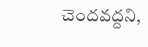చెందవద్దని,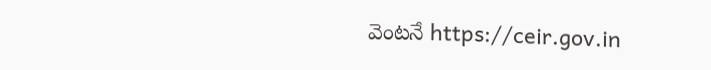వెంటనే https://ceir.gov.in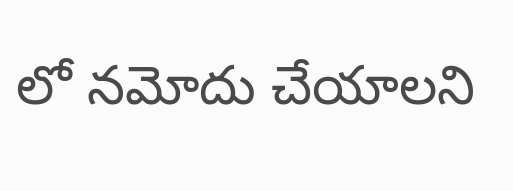లో నమోదు చేయాలని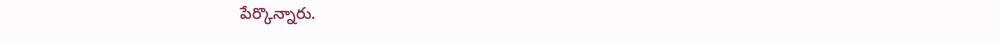పేర్కొన్నారు.